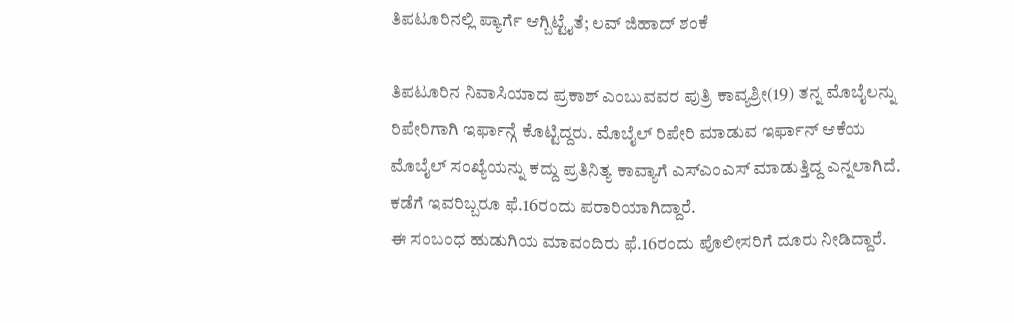ತಿಪಟೂರಿನಲ್ಲಿ ಪ್ಯಾರ್ಗೆ ಆಗ್ಬಿಟ್ಟೈತೆ; ಲವ್ ಜಿಹಾದ್ ಶಂಕೆ

ತಿಪಟೂರಿನ ನಿವಾಸಿಯಾದ ಪ್ರಕಾಶ್ ಎಂಬುವವರ ಪುತ್ರಿ ಕಾವ್ಯಶ್ರೀ(19) ತನ್ನ ಮೊಬೈಲನ್ನು ರಿಪೇರಿಗಾಗಿ ಇರ್ಫಾನ್ಗೆ ಕೊಟ್ಟಿದ್ದರು. ಮೊಬೈಲ್ ರಿಪೇರಿ ಮಾಡುವ ಇರ್ಫಾನ್ ಆಕೆಯ ಮೊಬೈಲ್ ಸಂಖ್ಯೆಯನ್ನು ಕದ್ದು ಪ್ರತಿನಿತ್ಯ ಕಾವ್ಯಾಗೆ ಎಸ್ಎಂಎಸ್ ಮಾಡುತ್ತಿದ್ದ ಎನ್ನಲಾಗಿದೆ. ಕಡೆಗೆ ಇವರಿಬ್ಬರೂ ಫೆ.16ರಂದು ಪರಾರಿಯಾಗಿದ್ದಾರೆ.
ಈ ಸಂಬಂಧ ಹುಡುಗಿಯ ಮಾವಂದಿರು ಫೆ.16ರಂದು ಪೊಲೀಸರಿಗೆ ದೂರು ನೀಡಿದ್ದಾರೆ.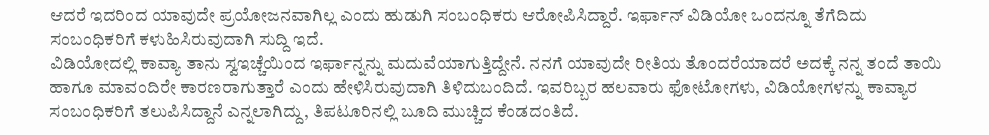ಆದರೆ ಇದರಿಂದ ಯಾವುದೇ ಪ್ರಯೋಜನವಾಗಿಲ್ಲ ಎಂದು ಹುಡುಗಿ ಸಂಬಂಧಿಕರು ಆರೋಪಿಸಿದ್ದಾರೆ. ಇರ್ಫಾನ್ ವಿಡಿಯೋ ಒಂದನ್ನೂ ತೆಗೆದಿದು ಸಂಬಂಧಿಕರಿಗೆ ಕಳುಹಿಸಿರುವುದಾಗಿ ಸುದ್ದಿ ಇದೆ.
ವಿಡಿಯೋದಲ್ಲಿ ಕಾವ್ಯಾ ತಾನು ಸ್ವಇಚ್ಚೆಯಿಂದ ಇರ್ಫಾನ್ನನ್ನು ಮದುವೆಯಾಗುತ್ತಿದ್ದೇನೆ. ನನಗೆ ಯಾವುದೇ ರೀತಿಯ ತೊಂದರೆಯಾದರೆ ಅದಕ್ಕೆ ನನ್ನ ತಂದೆ ತಾಯಿ ಹಾಗೂ ಮಾವಂದಿರೇ ಕಾರಣರಾಗುತ್ತಾರೆ ಎಂದು ಹೇಳಿಸಿರುವುದಾಗಿ ತಿಳಿದುಬಂದಿದೆ. ಇವರಿಬ್ಬರ ಹಲವಾರು ಫೋಟೋಗಳು, ವಿಡಿಯೋಗಳನ್ನು ಕಾವ್ಯಾರ ಸಂಬಂಧಿಕರಿಗೆ ತಲುಪಿಸಿದ್ದಾನೆ ಎನ್ನಲಾಗಿದ್ದು, ತಿಪಟೂರಿನಲ್ಲಿ ಬೂದಿ ಮುಚ್ಚಿದ ಕೆಂಡದಂತಿದೆ.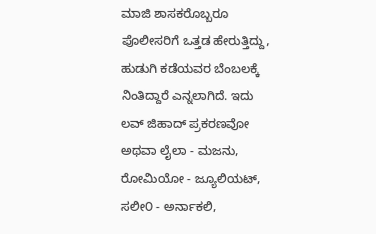ಮಾಜಿ ಶಾಸಕರೊಬ್ಬರೂ ಪೊಲೀಸರಿಗೆ ಒತ್ತಡ ಹೇರುತ್ತಿದ್ದು, ಹುಡುಗಿ ಕಡೆಯವರ ಬೆಂಬಲಕ್ಕೆ ನಿಂತಿದ್ದಾರೆ ಎನ್ನಲಾಗಿದೆ. ಇದು ಲವ್ ಜಿಹಾದ್ ಪ್ರಕರಣವೋ ಅಥವಾ ಲೈಲಾ - ಮಜನು, ರೋಮಿಯೋ - ಜ್ಯೂಲಿಯಟ್, ಸಲೀ೦ - ಅರ್ನಾಕಲಿ,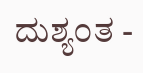ದುಶ್ಯ೦ತ -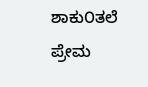ಶಾಕು೦ತಲೆ ಪ್ರೇಮ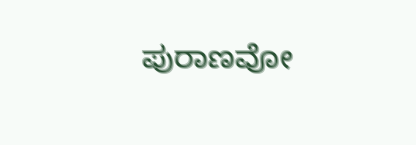ಪುರಾಣವೋ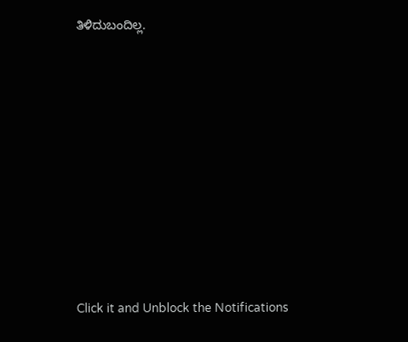ತಿಳಿದುಬಂದಿಲ್ಲ.












Click it and Unblock the Notifications